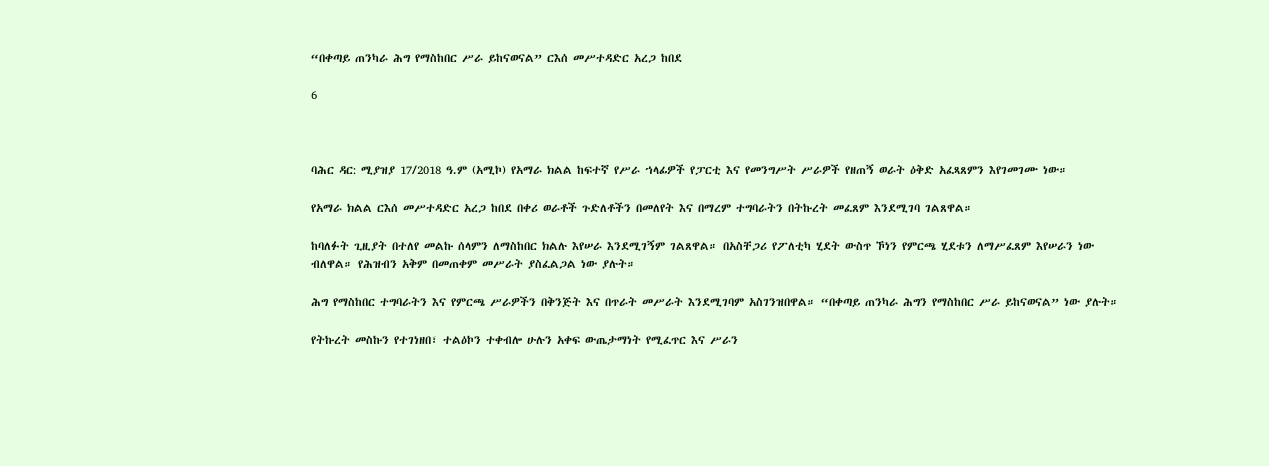“በቀጣይ ጠንካራ ሕግ የማስከበር ሥራ ይከናወናል” ርእሰ መሥተዳድር አረጋ ከበደ

6



ባሕር ዳር: ሚያዝያ 17/2018 ዓ.ም (አሚኮ) የአማራ ክልል ከፍተኛ የሥራ ኀላፊዎች የፓርቲ እና የመንግሥት ሥራዎች የዘጠኝ ወራት ዕቅድ አፈጻጸምን እየገመገሙ ነው።

የአማራ ክልል ርእሰ መሥተዳድር አረጋ ከበደ በቀሪ ወራቶች ጉድለቶችን በመለየት እና በማረም ተግባራትን በትኩረት መፈጸም እንደሚገባ ገልጸዋል።

ከባለፉት ጊዚያት በተለየ መልኩ ሰላምን ለማስከበር ክልሉ እየሠራ እንደሚገኝም ገልጸዋል። በአስቸጋሪ የፖለቲካ ሂደት ውስጥ ኾነን የምርጫ ሂደቱን ለማሥፈጸም እየሠራን ነው ብለዋል። የሕዝብን አቅም በመጠቀም መሥራት ያስፈልጋል ነው ያሉት።

ሕግ የማስከበር ተግባራትን እና የምርጫ ሥራዎችን በቅንጅት እና በጥራት መሥራት እንደሚገባም አስገንዝበዋል። “በቀጣይ ጠንካራ ሕግን የማስከበር ሥራ ይከናወናል” ነው ያሉት።

የትኩረት መስኩን የተገነዘበ፣ ተልዕኮን ተቀብሎ ሁሉን አቀፍ ውጤታማነት የሚፈጥር እና ሥራን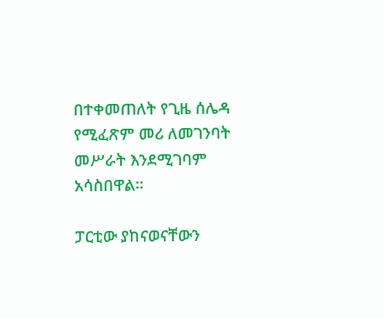በተቀመጠለት የጊዜ ሰሌዳ የሚፈጽም መሪ ለመገንባት መሥራት እንደሚገባም አሳስበዋል።

ፓርቲው ያከናወናቸውን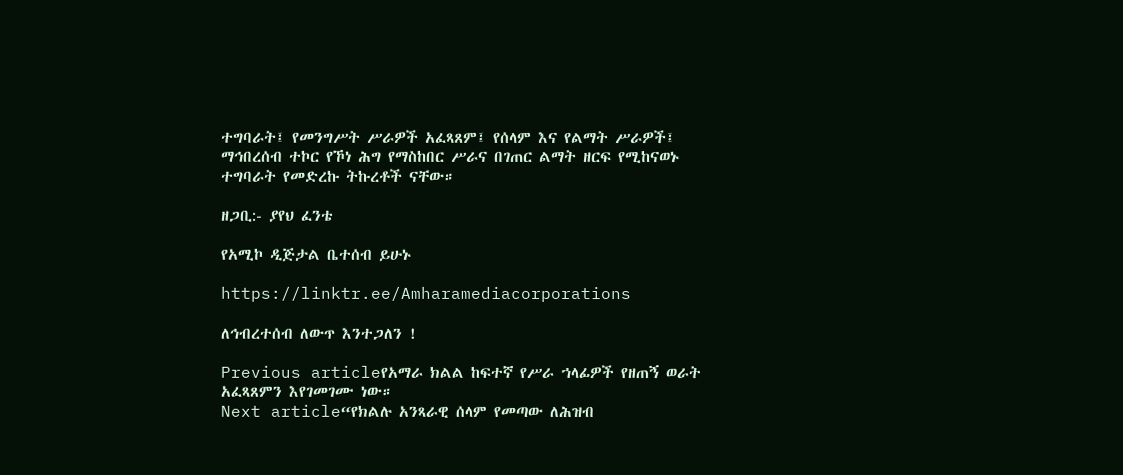ተግባራት፤ የመንግሥት ሥራዎች አፈጻጸም፤ የሰላም እና የልማት ሥራዎች፤ ማኅበረሰብ ተኮር የኾነ ሕግ የማስከበር ሥራና በገጠር ልማት ዘርፍ የሚከናወኑ ተግባራት የመድረኩ ትኩረቶች ናቸው።

ዘጋቢ:- ያየህ ፈንቴ

የአሚኮ ዲጅታል ቤተሰብ ይሁኑ

https://linktr.ee/Amharamediacorporations

ለኅብረተሰብ ለውጥ እንተጋለን !

Previous articleየአማራ ክልል ከፍተኛ የሥራ ኀላፊዎች የዘጠኝ ወራት አፈጻጸምን እየገመገሙ ነው።
Next article“የክልሉ አንጻራዊ ሰላም የመጣው ለሕዝብ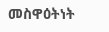መስዋዕትነት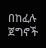በከፈሉ ጀግኖች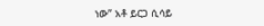ነው” አቶ ይርጋ ሲሳይ